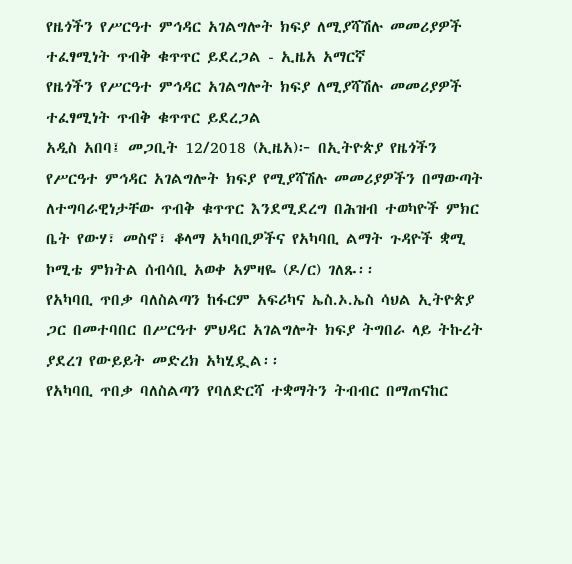የዜጎችን የሥርዓተ ምኅዳር አገልግሎት ክፍያ ለሚያሻሽሉ መመሪያዎች ተፈፃሚነት ጥብቅ ቁጥጥር ይደረጋል - ኢዜአ አማርኛ
የዜጎችን የሥርዓተ ምኅዳር አገልግሎት ክፍያ ለሚያሻሽሉ መመሪያዎች ተፈፃሚነት ጥብቅ ቁጥጥር ይደረጋል
አዲስ አበባ፤ መጋቢት 12/2018 (ኢዜአ)፦ በኢትዮጵያ የዜጎችን የሥርዓተ ምኅዳር አገልግሎት ክፍያ የሚያሻሽሉ መመሪያዎችን በማውጣት ለተግባራዊነታቸው ጥብቅ ቁጥጥር እንደሚደረግ በሕዝብ ተወካዮች ምክር ቤት የውሃ፣ መስኖ፣ ቆላማ አካባቢዎችና የአካባቢ ልማት ጉዳዮች ቋሚ ኮሚቴ ምክትል ሰብሳቢ አወቀ አምዛዬ (ዶ/ር) ገለጹ፡፡
የአካባቢ ጥበቃ ባለስልጣን ከፋርም አፍሪካና ኤስ.ኦ.ኤስ ሳህል ኢትዮጵያ ጋር በመተባበር በሥርዓተ ምህዳር አገልግሎት ክፍያ ትግበራ ላይ ትኩረት ያደረገ የውይይት መድረክ አካሂዷል፡፡
የአካባቢ ጥበቃ ባለስልጣን የባለድርሻ ተቋማትን ትብብር በማጠናከር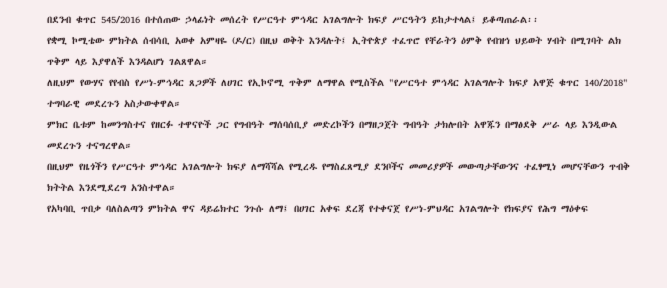በደንብ ቁጥር 545/2016 በተሰጠው ኃላፊነት መሰረት የሥርዓተ ምኅዳር አገልግሎት ክፍያ ሥርዓትን ይከታተላል፤ ይቆጣጠራል፡፡
የቋሚ ኮሚቴው ምክትል ሰብሳቢ አወቀ አምዛዬ (ዶ/ር) በዚህ ወቅት እንዳሉት፤ ኢትዮጵያ ተፈጥሮ የቸራትን ዕምቅ የብዝኅ ህይወት ሃብት በሚገባት ልክ ጥቅም ላይ እያዋለች እንዳልሆነ ገልጸዋል።
ለዚህም የውሃና የየብስ የሥነ-ምኅዳር ጸጋዎች ለሀገር የኢኮኖሚ ጥቅም ለማዋል የሚስችል "የሥርዓተ ምኅዳር አገልግሎት ክፍያ አዋጅ ቁጥር 140/2018" ተግባራዊ መደረጉን አስታውቀዋል።
ምክር ቤቱም ከመንግስተና የዘርፉ ተዋናዮች ጋር የግብዓት ማሰባሰቢያ መድረኮችን በማዘጋጀት ግብዓት ታክሎበት አዋጁን በማፅደቅ ሥራ ላይ እንዲውል መደረጉን ተናግረዋል።
በዚህም የዜጎችን የሥርዓተ ምኅዳር አገልግሎት ክፍያ ለማሻሻል የሚረዱ የማስፈጸሚያ ደንቦችና መመሪያዎች መውጣታቸውንና ተፈፃሚነ መሆናቸውን ጥብቅ ክትትል እንደሚደረግ አንስተዋል።
የአካባቢ ጥበቃ ባለስልጣን ምክትል ዋና ዳይሬክተር ንጉሱ ለማ፤ በሀገር አቀፍ ደረጃ የተቀናጀ የሥነ-ምህዳር አገልግሎት የክፍያና የሕግ ማዕቀፍ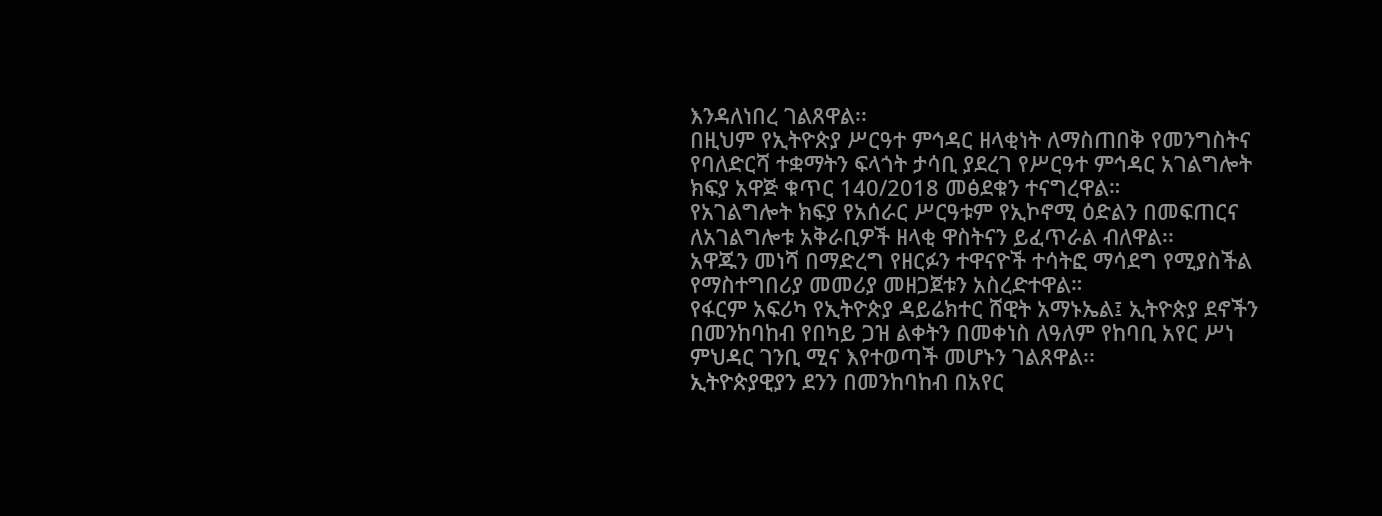እንዳለነበረ ገልጸዋል፡፡
በዚህም የኢትዮጵያ ሥርዓተ ምኅዳር ዘላቂነት ለማስጠበቅ የመንግስትና የባለድርሻ ተቋማትን ፍላጎት ታሳቢ ያደረገ የሥርዓተ ምኅዳር አገልግሎት ክፍያ አዋጅ ቁጥር 140/2018 መፅደቁን ተናግረዋል።
የአገልግሎት ክፍያ የአሰራር ሥርዓቱም የኢኮኖሚ ዕድልን በመፍጠርና ለአገልግሎቱ አቅራቢዎች ዘላቂ ዋስትናን ይፈጥራል ብለዋል፡፡
አዋጁን መነሻ በማድረግ የዘርፉን ተዋናዮች ተሳትፎ ማሳደግ የሚያስችል የማስተግበሪያ መመሪያ መዘጋጀቱን አስረድተዋል።
የፋርም አፍሪካ የኢትዮጵያ ዳይሬክተር ሸዊት አማኑኤል፤ ኢትዮጵያ ደኖችን በመንከባከብ የበካይ ጋዝ ልቀትን በመቀነስ ለዓለም የከባቢ አየር ሥነ ምህዳር ገንቢ ሚና እየተወጣች መሆኑን ገልጸዋል፡፡
ኢትዮጵያዊያን ደንን በመንከባከብ በአየር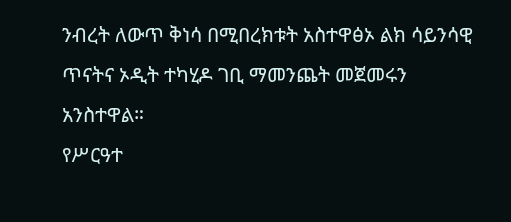ንብረት ለውጥ ቅነሳ በሚበረክቱት አስተዋፅኦ ልክ ሳይንሳዊ ጥናትና ኦዲት ተካሂዶ ገቢ ማመንጨት መጀመሩን አንስተዋል።
የሥርዓተ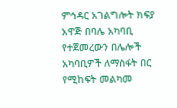ምኅዳር አገልግሎት ክፍያ አዋጅ በባሌ አካባቢ የተጀመረውን በሌሎች አካባቢዎች ለማስፋት በር የሚከፍት መልካመ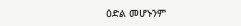ዕድል መሆኑንም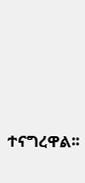ተናግረዋል፡፡